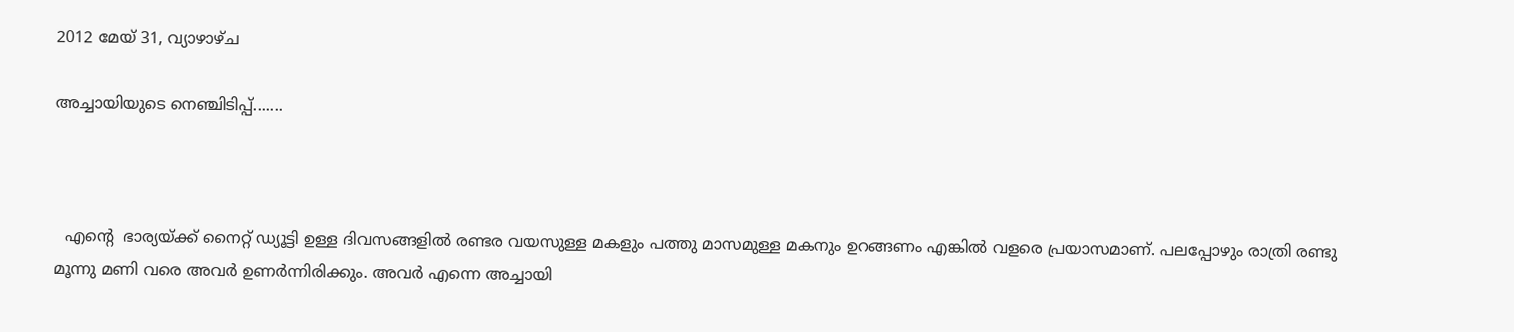2012 മേയ് 31, വ്യാഴാഴ്‌ച

അച്ചായിയുടെ നെഞ്ചിടിപ്പ്.......



  എന്റെ  ഭാര്യയ്ക്ക് നൈറ്റ്‌ ഡ്യൂട്ടി ഉള്ള ദിവസങ്ങളില്‍ രണ്ടര വയസുള്ള മകളും പത്തു മാസമുള്ള മകനും ഉറങ്ങണം എങ്കില്‍ വളരെ പ്രയാസമാണ്. പലപ്പോഴും രാത്രി രണ്ടു മൂന്നു മണി വരെ അവര്‍ ഉണര്‍ന്നിരിക്കും. അവര്‍ എന്നെ അച്ചായി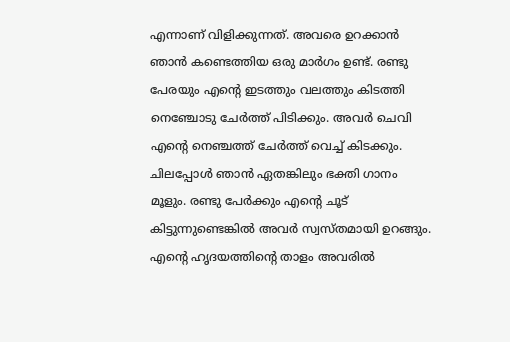എന്നാണ് വിളിക്കുന്നത്‌. അവരെ ഉറക്കാന്‍ ഞാന്‍ കണ്ടെത്തിയ ഒരു മാര്‍ഗം ഉണ്ട്. രണ്ടു പേരയും എന്റെ ഇടത്തും വലത്തും കിടത്തി നെഞ്ചോടു ചേര്‍ത്ത് പിടിക്കും. അവര്‍ ചെവി എന്റെ നെഞ്ചത്ത് ചേര്‍ത്ത് വെച്ച് കിടക്കും. ചിലപ്പോള്‍ ഞാന്‍ ഏതങ്കിലും ഭക്തി ഗാനം മൂളും. രണ്ടു പേര്‍ക്കും എന്റെ ചൂട് കിട്ടുന്നുണ്ടെങ്കില്‍ അവര്‍ സ്വസ്തമായി ഉറങ്ങും. എന്റെ ഹൃദയത്തിന്റെ താളം അവരില്‍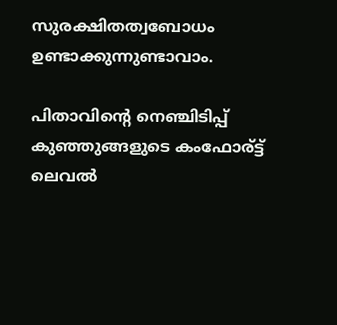സുരക്ഷിതത്വബോധം ഉണ്ടാക്കുന്നുണ്ടാവാം.

പിതാവിന്റെ നെഞ്ചിടിപ്പ് കുഞ്ഞുങ്ങളുടെ കംഫോര്ട്ട് ലെവല്‍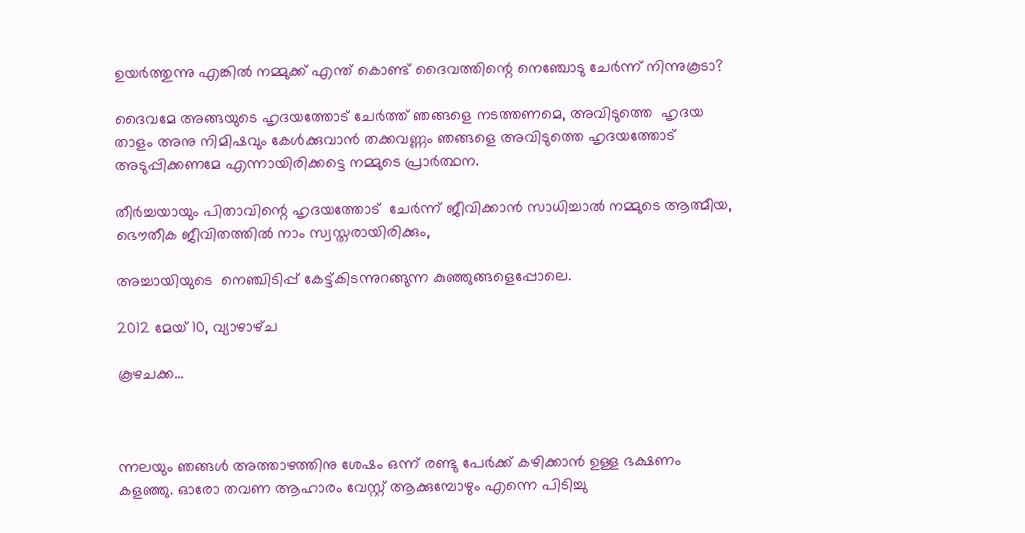ഉയര്‍ത്തുന്നു എങ്കില്‍ നമ്മുക്ക് എന്ത് കൊണ്ട് ദൈവത്തിന്റെ നെഞ്ചോടു ചേര്‍ന്ന് നിന്നുകൂടാ?

ദൈവമേ അങ്ങയുടെ ഹൃദയത്തോട് ചേര്‍ത്ത് ഞങ്ങളെ നടത്തണമെ, അവിടുത്തെ  ഹൃദയ താളം അനു നിമിഷവും കേള്‍ക്കുവാന്‍ തക്കവണ്ണം ഞങ്ങളെ അവിടുത്തെ ഹൃദയത്തോട് അടുപ്പിക്കണമേ എന്നായിരിക്കട്ടെ നമ്മുടെ പ്രാര്‍ത്ഥന.

തീര്‍ച്ചയായും പിതാവിന്റെ ഹൃദയത്തോട്  ചേര്‍ന്ന് ജീവിക്കാന്‍ സാധിച്ചാല്‍ നമ്മുടെ ആത്മീയ, ഭൌതീക ജീവിതത്തില്‍ നാം സ്വസ്തരായിരിക്കും,

അച്ചായിയുടെ  നെഞ്ചിടിപ്പ് കേട്ട്കിടന്നുറങ്ങുന്ന കുഞ്ഞുങ്ങളെപ്പോലെ.

2012 മേയ് 10, വ്യാഴാഴ്‌ച

കൂഴചക്ക...



ന്നലയും ഞങ്ങള്‍ അത്താഴത്തിനു ശേഷം ഒന്ന് രണ്ടു പേര്‍ക്ക് കഴിക്കാന്‍ ഉള്ള ഭക്ഷണം കളഞ്ഞു. ഓരോ തവണ ആഹാരം വേസ്റ്റ് ആക്കുമ്പോഴും എന്നെ പിടിച്ചു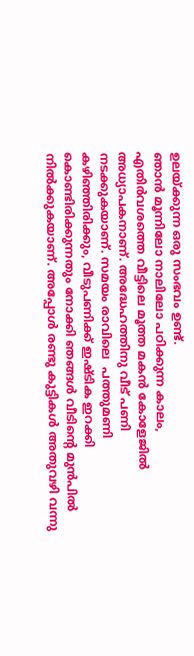ഉലയ്ക്കുന്ന ഒരു സംഭവം ഉണ്ട്.
ഞാന്‍ മൂന്നിലോ നാലിലോ പഠിക്കുന്ന കാലം, എതിര്‍വശത്തെ വീട്ടിലെ മൂത്ത മകന്‍ കോളേജില്‍ അധ്യാപകനാണ്. അദ്ധേഹത്തിനു വീട് പണി നടക്കുകയാണ്. സമയം രാവിലെ  പത്തുമണി കഴിഞ്ഞിരിക്കും, വീടുപണിക്ക് ഇഷ്ടിക ഇറക്കി കൊണ്ടിരിക്കുന്നതും നോക്കി ഞങ്ങള്‍ വീടിന്റെ മുന്‍പില്‍ നില്‍ക്കുകയാണ്. അപ്പോള്‍ രണ്ടു കുട്ടികള്‍ അതുവഴി വന്നു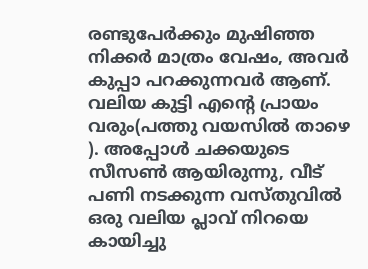രണ്ടുപേര്‍ക്കും മുഷിഞ്ഞ നിക്കര്‍ മാത്രം വേഷം, അവര്‍ കുപ്പാ പറക്കുന്നവര്‍ ആണ്. വലിയ കുട്ടി എന്റെ പ്രായം വരും(പത്തു വയസില്‍ താഴെ ). അപ്പോള്‍ ചക്കയുടെ സീസണ്‍ ആയിരുന്നു, വീട് പണി നടക്കുന്ന വസ്തുവില്‍ ഒരു വലിയ പ്ലാവ് നിറയെ കായിച്ചു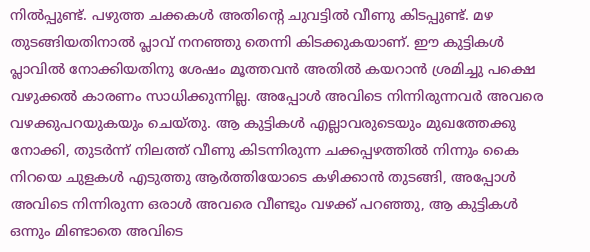നില്‍പ്പുണ്ട്. പഴുത്ത ചക്കകള്‍ അതിന്റെ ചുവട്ടില്‍ വീണു കിടപ്പുണ്ട്. മഴ തുടങ്ങിയതിനാല്‍ പ്ലാവ്‌ നനഞ്ഞു തെന്നി കിടക്കുകയാണ്. ഈ കുട്ടികള്‍ പ്ലാവില്‍ നോക്കിയതിനു ശേഷം മൂത്തവന്‍ അതില്‍ കയറാന്‍ ശ്രമിച്ചു പക്ഷെ വഴുക്കല്‍ കാരണം സാധിക്കുന്നില്ല. അപ്പോള്‍ അവിടെ നിന്നിരുന്നവര്‍ അവരെ വഴക്കുപറയുകയും ചെയ്തു. ആ കുട്ടികള്‍ എല്ലാവരുടെയും മുഖത്തേക്കു നോക്കി, തുടര്‍ന്ന് നിലത്ത് വീണു കിടന്നിരുന്ന ചക്കപ്പഴത്തില്‍ നിന്നും കൈ നിറയെ ചുളകള്‍ എടുത്തു ആര്‍ത്തിയോടെ കഴിക്കാന്‍ തുടങ്ങി, അപ്പോള്‍ അവിടെ നിന്നിരുന്ന ഒരാള്‍ അവരെ വീണ്ടും വഴക്ക് പറഞ്ഞു, ആ കുട്ടികള്‍ ഒന്നും മിണ്ടാതെ അവിടെ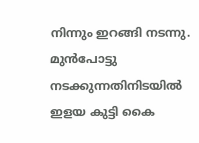നിന്നും ഇറങ്ങി നടന്നു. മുന്‍പോട്ടു നടക്കുന്നതിനിടയില്‍ ഇളയ കുട്ടി കൈ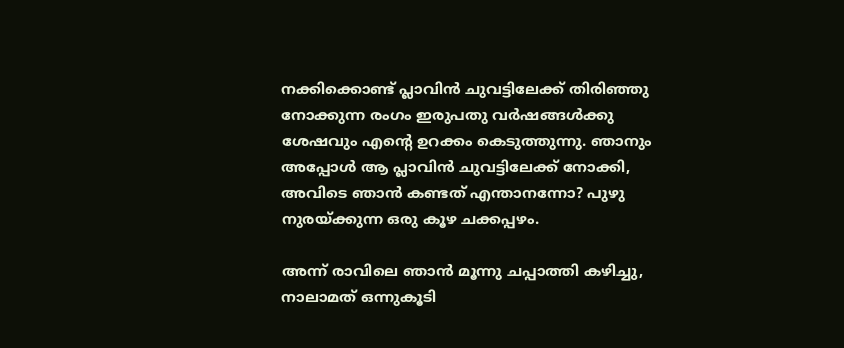നക്കിക്കൊണ്ട് പ്ലാവിന്‍ ചുവട്ടിലേക്ക് തിരിഞ്ഞു നോക്കുന്ന രംഗം ഇരുപതു വര്‍ഷങ്ങള്‍ക്കു ശേഷവും എന്റെ ഉറക്കം കെടുത്തുന്നു. ഞാനും അപ്പോള്‍ ആ പ്ലാവിന്‍ ചുവട്ടിലേക്ക് നോക്കി, അവിടെ ഞാന്‍ കണ്ടത് എന്താനന്നോ? പുഴു നുരയ്ക്കുന്ന ഒരു കൂഴ ചക്കപ്പഴം.

അന്ന് രാവിലെ ഞാന്‍ മൂന്നു ചപ്പാത്തി കഴിച്ചു, നാലാമത് ഒന്നുകൂടി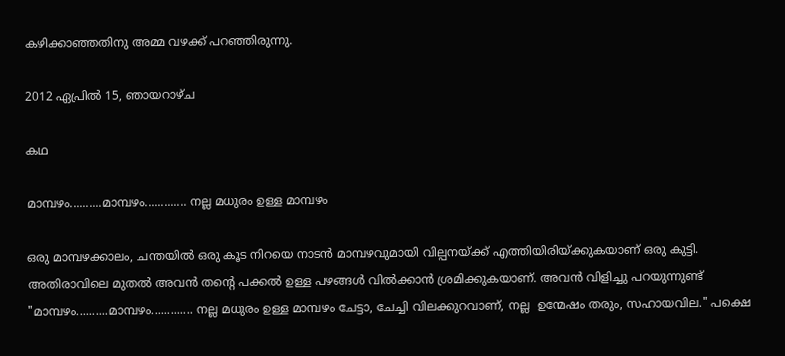കഴിക്കാഞ്ഞതിനു അമ്മ വഴക്ക് പറഞ്ഞിരുന്നു.

2012 ഏപ്രിൽ 15, ഞായറാഴ്‌ച

കഥ

മാമ്പഴം..........മാമ്പഴം............. നല്ല മധുരം ഉള്ള മാമ്പഴം

ഒരു മാമ്പഴക്കാലം, ചന്തയില്‍ ഒരു കൂട നിറയെ നാടന്‍ മാമ്പഴവുമായി വില്പനയ്ക്ക് എത്തിയിരിയ്ക്കുകയാണ് ഒരു കുട്ടി. അതിരാവിലെ മുതല്‍ അവന്‍ തന്റെ പക്കല്‍ ഉള്ള പഴങ്ങള്‍ വില്‍ക്കാന്‍ ശ്രമിക്കുകയാണ്. അവന്‍ വിളിച്ചു പറയുന്നുണ്ട്  "മാമ്പഴം..........മാമ്പഴം............. നല്ല മധുരം ഉള്ള മാമ്പഴം ചേട്ടാ, ചേച്ചി വിലക്കുറവാണ്, നല്ല  ഉന്മേഷം തരും, സഹായവില." പക്ഷെ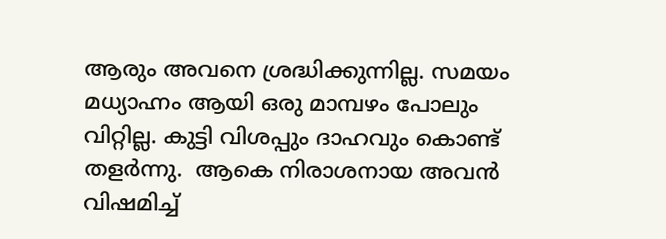ആരും അവനെ ശ്രദ്ധിക്കുന്നില്ല. സമയം മധ്യാഹ്നം ആയി ഒരു മാമ്പഴം പോലും വിറ്റില്ല. കുട്ടി വിശപ്പും ദാഹവും കൊണ്ട് തളര്‍ന്നു.  ആകെ നിരാശനായ അവന്‍ വിഷമിച്ച്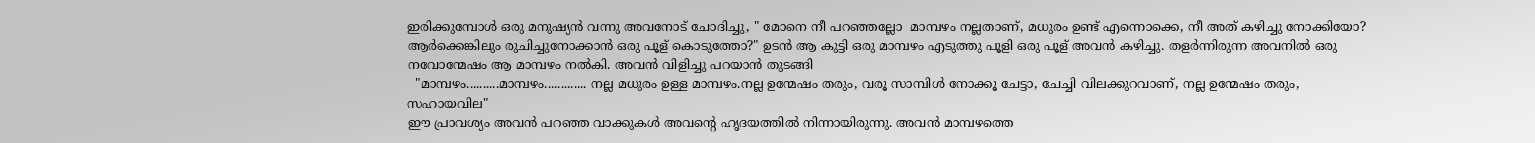ഇരിക്കുമ്പോള്‍ ഒരു മനുഷ്യന്‍ വന്നു അവനോട് ചോദിച്ചു, " മോനെ നീ പറഞ്ഞല്ലോ  മാമ്പഴം നല്ലതാണ്, മധുരം ഉണ്ട് എന്നൊക്കെ, നീ അത് കഴിച്ചു നോക്കിയോ? ആര്‍ക്കെങ്കിലും രുചിച്ചുനോക്കാന്‍ ഒരു പൂള് കൊടുത്തോ?" ഉടന്‍ ആ കുട്ടി ഒരു മാമ്പഴം എടുത്തു പൂളി ഒരു പൂള് അവന്‍ കഴിച്ചു. തളര്‍ന്നിരുന്ന അവനില്‍ ഒരു നവോന്മേഷം ആ മാമ്പഴം നല്‍കി. അവന്‍ വിളിച്ചു പറയാന്‍ തുടങ്ങി
  "മാമ്പഴം..........മാമ്പഴം............. നല്ല മധുരം ഉള്ള മാമ്പഴം.നല്ല ഉന്മേഷം തരും, വരൂ സാമ്പിള്‍ നോക്കൂ ചേട്ടാ, ചേച്ചി വിലക്കുറവാണ്, നല്ല ഉന്മേഷം തരും, സഹായവില"
ഈ പ്രാവശ്യം അവന്‍ പറഞ്ഞ വാക്കുകള്‍ അവന്റെ ഹൃദയത്തില്‍ നിന്നായിരുന്നു. അവന്‍ മാമ്പഴത്തെ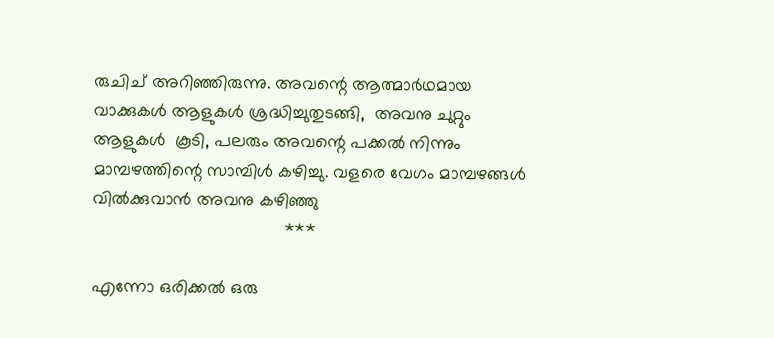രുചിച് അറിഞ്ഞിരുന്നു. അവന്റെ ആത്മാര്‍ഥമായ വാക്കുകള്‍ ആളുകള്‍ ശ്രദ്ധിച്ചുതുടങ്ങി,  അവനു ചുറ്റും ആളുകള്‍  കൂടി, പലരും അവന്റെ പക്കല്‍ നിന്നും മാമ്പഴത്തിന്റെ സാമ്പിള്‍ കഴിച്ചു. വളരെ വേഗം മാമ്പഴങ്ങള്‍ വില്‍ക്കുവാന്‍ അവനു കഴിഞ്ഞു
                                       ***

എന്നോ ഒരിക്കല്‍ ഒരു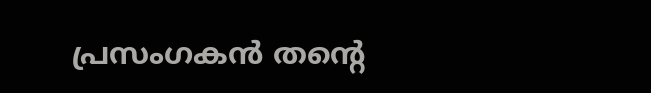പ്രസംഗകന്‍ തന്റെ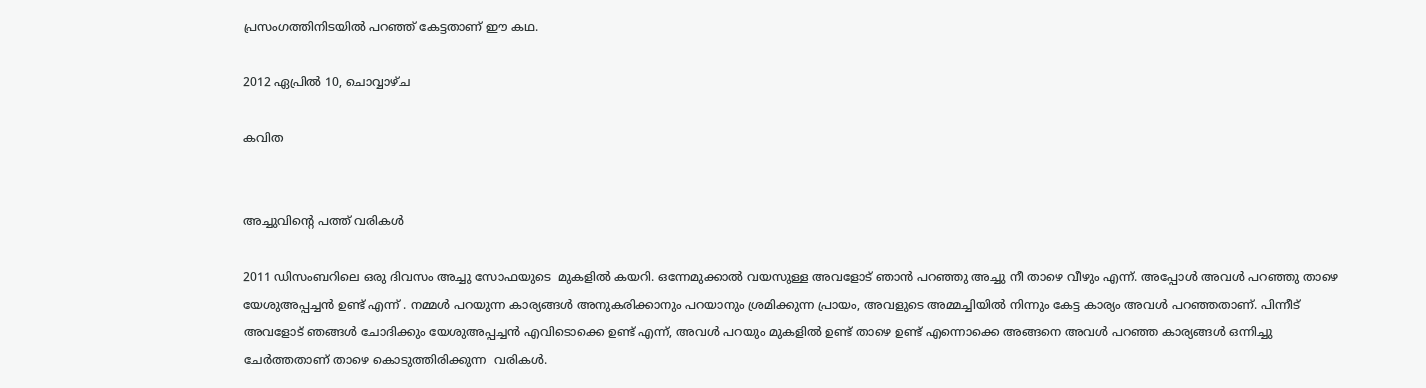പ്രസംഗത്തിനിടയില്‍ പറഞ്ഞ് കേട്ടതാണ് ഈ കഥ.

2012 ഏപ്രിൽ 10, ചൊവ്വാഴ്ച

കവിത


അച്ചുവിന്റെ പത്ത് വരികള്‍

2011 ഡിസംബറിലെ ഒരു ദിവസം അച്ചു സോഫയുടെ  മുകളില്‍ കയറി. ഒന്നേമുക്കാല്‍ വയസുള്ള അവളോട്‌ ഞാന്‍ പറഞ്ഞു അച്ചു നീ താഴെ വീഴും എന്ന്. അപ്പോള്‍ അവള്‍ പറഞ്ഞു താഴെ യേശുഅപ്പച്ചന്‍ ഉണ്ട്‌ എന്ന് . നമ്മള്‍ പറയുന്ന കാര്യങ്ങള്‍ അനുകരിക്കാനും പറയാനും ശ്രമിക്കുന്ന പ്രായം, അവളുടെ അമ്മച്ചിയില്‍ നിന്നും കേട്ട കാര്യം അവള്‍ പറഞ്ഞതാണ്. പിന്നീട് അവളോട്‌ ഞങ്ങള്‍ ചോദിക്കും യേശുഅപ്പച്ചന്‍ എവിടൊക്കെ ഉണ്ട് എന്ന്, അവള്‍ പറയും മുകളില്‍ ഉണ്ട് താഴെ ഉണ്ട് എന്നൊക്കെ അങ്ങനെ അവള്‍ പറഞ്ഞ കാര്യങ്ങള്‍ ഒന്നിച്ചു ചേര്‍ത്തതാണ് താഴെ കൊടുത്തിരിക്കുന്ന  വരികള്‍.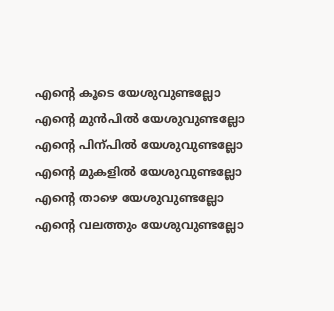എന്റെ കൂടെ യേശുവുണ്ടല്ലോ
എന്റെ മുന്‍പില്‍ യേശുവുണ്ടല്ലോ
എന്റെ പിന്പില്‍ യേശുവുണ്ടല്ലോ
എന്റെ മുകളില്‍ യേശുവുണ്ടല്ലോ
എന്റെ താഴെ യേശുവുണ്ടല്ലോ
എന്റെ വലത്തും യേശുവുണ്ടല്ലോ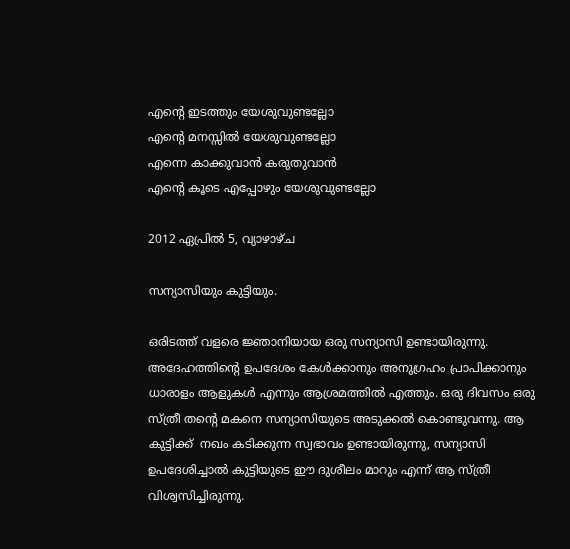എന്റെ ഇടത്തും യേശുവുണ്ടല്ലോ
എന്റെ മനസ്സില്‍ യേശുവുണ്ടല്ലോ
എന്നെ കാക്കുവാന്‍ കരുതുവാന്‍
എന്റെ കൂടെ എപ്പോഴും യേശുവുണ്ടല്ലോ

2012 ഏപ്രിൽ 5, വ്യാഴാഴ്‌ച

സന്യാസിയും കുട്ടിയും.

ഒരിടത്ത് വളരെ ജ്ഞാനിയായ ഒരു സന്യാസി ഉണ്ടായിരുന്നു. അദേഹത്തിന്റെ ഉപദേശം കേള്‍ക്കാനും അനുഗ്രഹം പ്രാപിക്കാനും ധാരാളം ആളുകള്‍ എന്നും ആശ്രമത്തില്‍ എത്തും. ഒരു ദിവസം ഒരു സ്ത്രീ തന്റെ മകനെ സന്യാസിയുടെ അടുക്കല്‍ കൊണ്ടുവന്നു. ആ കുട്ടിക്ക്  നഖം കടിക്കുന്ന സ്വഭാവം ഉണ്ടായിരുന്നു, സന്യാസി ഉപദേശിച്ചാല്‍ കുട്ടിയുടെ ഈ ദുശീലം മാറും എന്ന് ആ സ്ത്രീ വിശ്വസിച്ചിരുന്നു.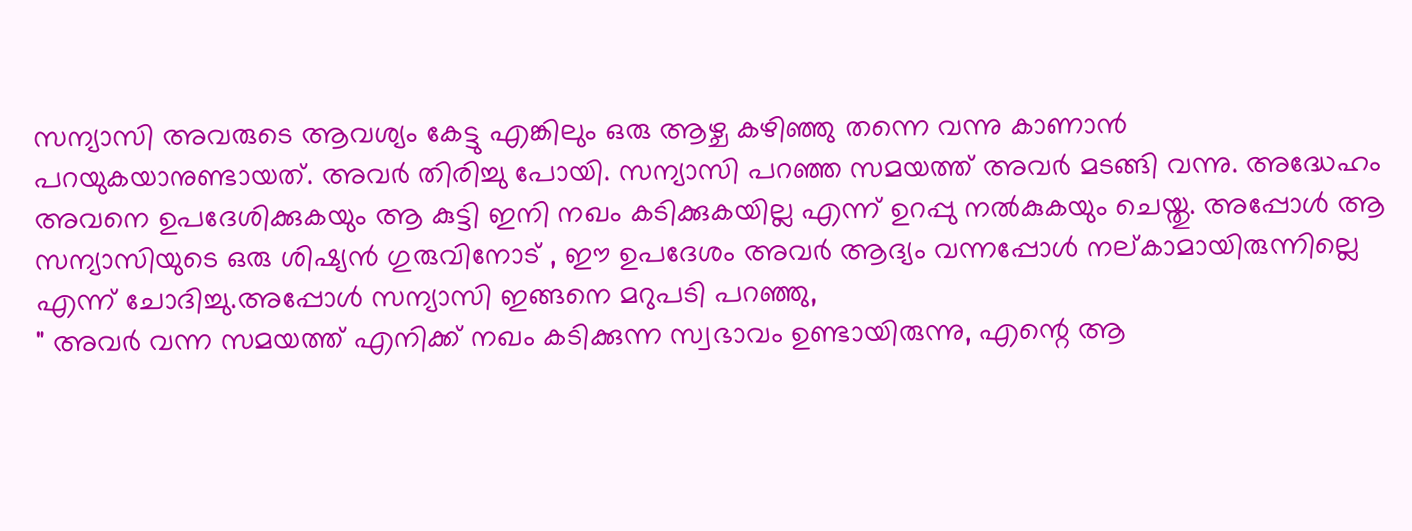സന്യാസി അവരുടെ ആവശ്യം കേട്ടു എങ്കിലും ഒരു ആഴ്ച കഴിഞ്ഞു തന്നെ വന്നു കാണാന്‍ പറയുകയാനുണ്ടായത്. അവര്‍ തിരിച്ചു പോയി. സന്യാസി പറഞ്ഞ സമയത്ത് അവര്‍ മടങ്ങി വന്നു. അദ്ധേഹം അവനെ ഉപദേശിക്കുകയും ആ കുട്ടി ഇനി നഖം കടിക്കുകയില്ല എന്ന് ഉറപ്പു നല്‍കുകയും ചെയ്തു. അപ്പോള്‍ ആ സന്യാസിയുടെ ഒരു ശിഷ്യന്‍ ഗുരുവിനോട് , ഈ ഉപദേശം അവര്‍ ആദ്യം വന്നപ്പോള്‍ നല്കാമായിരുന്നില്ലെ എന്ന് ചോദിച്ചു.അപ്പോള്‍ സന്യാസി ഇങ്ങനെ മറുപടി പറഞ്ഞു,
" അവര്‍ വന്ന സമയത്ത് എനിക്ക് നഖം കടിക്കുന്ന സ്വഭാവം ഉണ്ടായിരുന്നു, എന്റെ ആ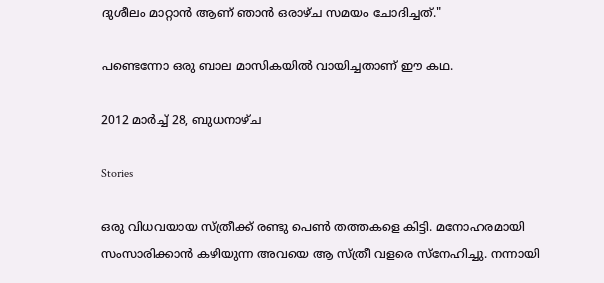ദുശീലം മാറ്റാന്‍ ആണ് ഞാന്‍ ഒരാഴ്ച സമയം ചോദിച്ചത്."

പണ്ടെന്നോ ഒരു ബാല മാസികയില്‍ വായിച്ചതാണ് ഈ കഥ.

2012 മാർച്ച് 28, ബുധനാഴ്‌ച

Stories

ഒരു വിധവയായ സ്ത്രീക്ക് രണ്ടു പെണ്‍ തത്തകളെ കിട്ടി. മനോഹരമായി സംസാരിക്കാന്‍ കഴിയുന്ന അവയെ ആ സ്ത്രീ വളരെ സ്നേഹിച്ചു. നന്നായി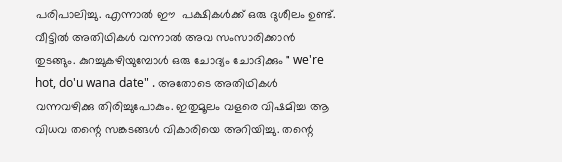പരിപാലിച്ചു. എന്നാല്‍ ഈ  പക്ഷികള്‍ക്ക് ഒരു ദുശീലം ഉണ്ട്. വീട്ടില്‍ അതിഥികള്‍ വന്നാല്‍ അവ സംസാരിക്കാന്‍ തുടങ്ങും. കുറച്ചുകഴിയുമ്പോള്‍ ഒരു ചോദ്യം ചോദിക്കും " we're hot, do'u wana date" . അതോടെ അതിഥികള്‍ വന്നവഴിക്കു തിരിച്ചുപോകും. ഇതുമൂലം വളരെ വിഷമിച്ച ആ വിധവ തന്റെ സങ്കടങ്ങള്‍ വികാരിയെ അറിയിച്ചു. തന്റെ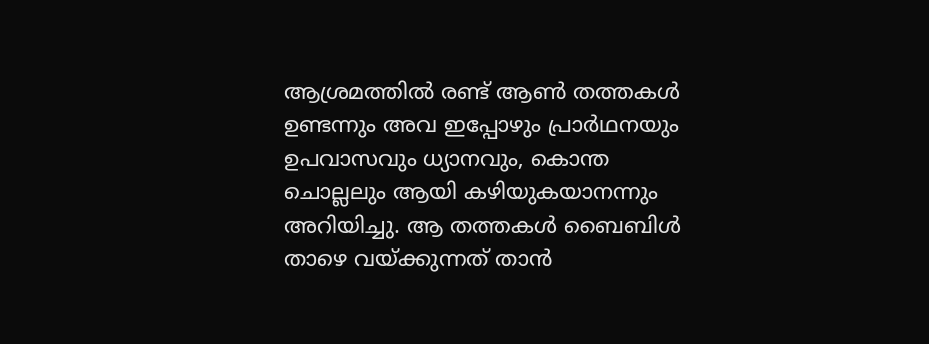ആശ്രമത്തില്‍ രണ്ട്‌ ആണ്‍ തത്തകള്‍ ഉണ്ടന്നും അവ ഇപ്പോഴും പ്രാര്‍ഥനയും ഉപവാസവും ധ്യാനവും, കൊന്ത ചൊല്ലലും ആയി കഴിയുകയാനന്നും അറിയിച്ചു. ആ തത്തകള്‍ ബൈബിള്‍ താഴെ വയ്ക്കുന്നത് താന്‍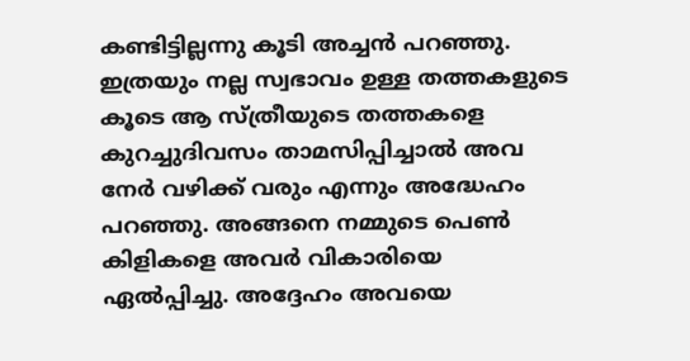കണ്ടിട്ടില്ലന്നു കൂടി അച്ചന്‍ പറഞ്ഞു. ഇത്രയും നല്ല സ്വഭാവം ഉള്ള തത്തകളുടെ കൂടെ ആ സ്ത്രീയുടെ തത്തകളെ കുറച്ചുദിവസം താമസിപ്പിച്ചാല്‍ അവ നേര്‍ വഴിക്ക് വരും എന്നും അദ്ധേഹം പറഞ്ഞു. അങ്ങനെ നമ്മുടെ പെണ്‍ കിളികളെ അവര്‍ വികാരിയെ ഏല്‍പ്പിച്ചു. അദ്ദേഹം അവയെ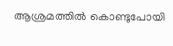ആശ്രമത്തില്‍ കൊണ്ടുപോയി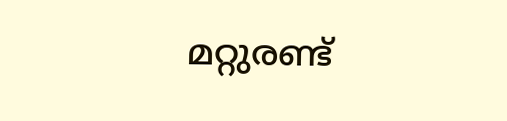മറ്റുരണ്ട്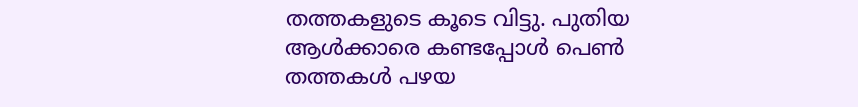തത്തകളുടെ കൂടെ വിട്ടു. പുതിയ ആള്‍ക്കാരെ കണ്ടപ്പോള്‍ പെണ്‍ തത്തകള്‍ പഴയ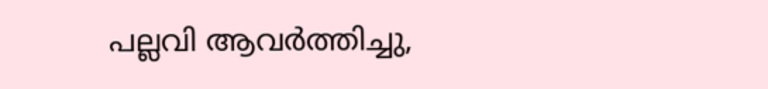പല്ലവി ആവര്‍ത്തിച്ചു,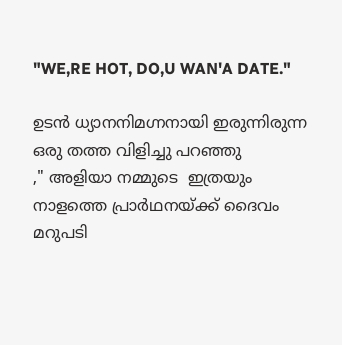"WE,RE HOT, DO,U WAN'A DATE."

ഉടന്‍ ധ്യാനനിമഗ്നനായി ഇരുന്നിരുന്ന ഒരു തത്ത വിളിച്ചു പറഞ്ഞു
," അളിയാ നമ്മുടെ  ഇത്രയും നാളത്തെ പ്രാര്‍ഥനയ്ക്ക് ദൈവം മറുപടി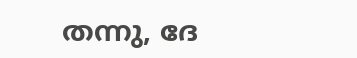തന്നു, ദേ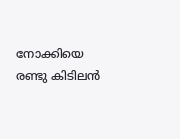നോക്കിയെ  രണ്ടു കിടിലന്‍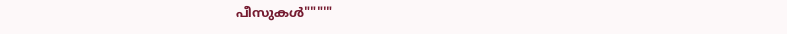പീസുകള്‍"""'"